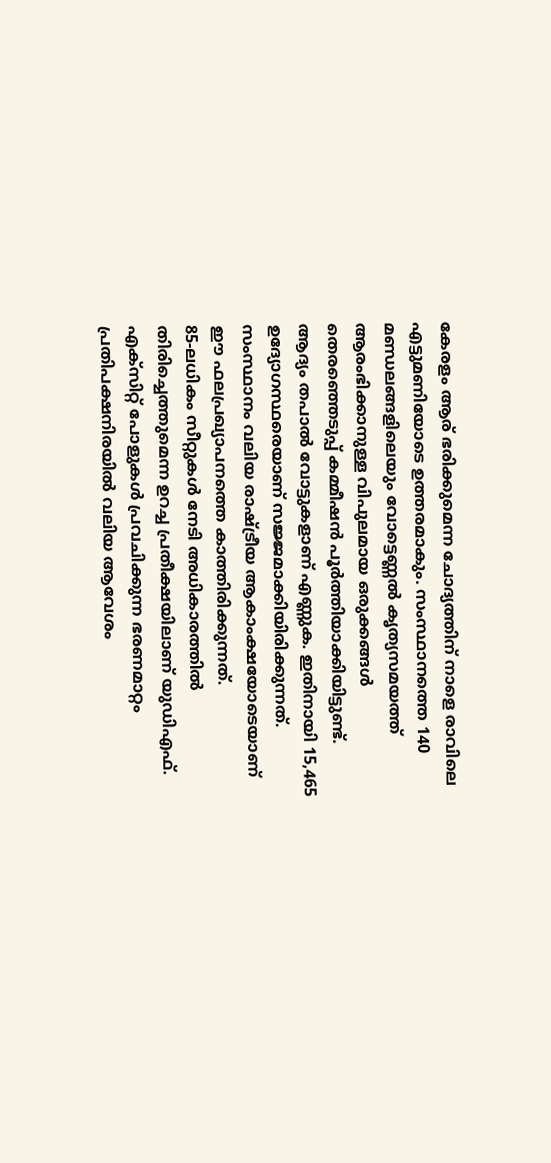കേരളം ആര് ഭരിക്കുമെന്ന ചോദ്യത്തിന് നാളെ രാവിലെ എട്ടുമണിയോടെ ഉത്തരമാകും. സംസ്ഥാനത്തെ 140 മണ്ഡലങ്ങളിലെയും വോട്ടെണ്ണൽ കൃത്യസമയത്ത് ആരംഭിക്കാനുള്ള വിപുലമായ ഒരുക്കങ്ങൾ തെരഞ്ഞെടുപ്പ് കമ്മീഷൻ പൂർത്തിയാക്കിയിട്ടുണ്ട്. ആദ്യം തപാൽ വോട്ടുകളാണ് എണ്ണുക. ഇതിനായി 15,465 ഉദ്യോഗസ്ഥരെയാണ് സജ്ജമാക്കിയിരിക്കുന്നത്. സംസ്ഥാനം വലിയ രാഷ്ട്രീയ ആകാംക്ഷയോടെയാണ് ഈ ഫലപ്രഖ്യാപനത്തെ കാത്തിരിക്കുന്നത്.
85-ലധികം സീറ്റുകൾ നേടി അധികാരത്തിൽ തിരിച്ചെത്തുമെന്ന ഉറച്ച പ്രതീക്ഷയിലാണ് യുഡിഎഫ്. എക്സിറ്റ് പോളുകൾ പ്രവചിക്കുന്ന ഭരണമാറ്റം പ്രതിപക്ഷനിരയിൽ വലിയ ആവേശം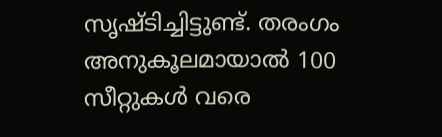സൃഷ്ടിച്ചിട്ടുണ്ട്. തരംഗം അനുകൂലമായാൽ 100 സീറ്റുകൾ വരെ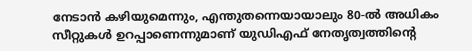നേടാൻ കഴിയുമെന്നും, എന്തുതന്നെയായാലും 80-ൽ അധികം സീറ്റുകൾ ഉറപ്പാണെന്നുമാണ് യുഡിഎഫ് നേതൃത്വത്തിന്റെ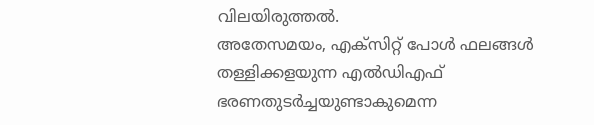വിലയിരുത്തൽ.
അതേസമയം, എക്സിറ്റ് പോൾ ഫലങ്ങൾ തള്ളിക്കളയുന്ന എൽഡിഎഫ് ഭരണതുടർച്ചയുണ്ടാകുമെന്ന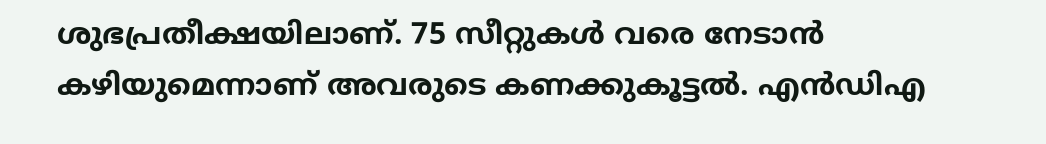ശുഭപ്രതീക്ഷയിലാണ്. 75 സീറ്റുകൾ വരെ നേടാൻ കഴിയുമെന്നാണ് അവരുടെ കണക്കുകൂട്ടൽ. എൻഡിഎ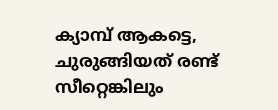ക്യാമ്പ് ആകട്ടെ, ചുരുങ്ങിയത് രണ്ട് സീറ്റെങ്കിലും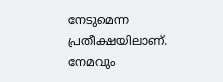നേടുമെന്ന പ്രതീക്ഷയിലാണ്. നേമവും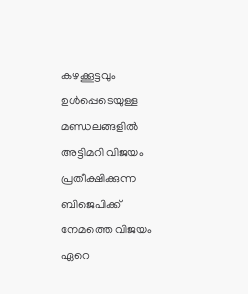കഴക്കൂട്ടവും ഉൾപ്പെടെയുള്ള മണ്ഡലങ്ങളിൽ അട്ടിമറി വിജയം പ്രതീക്ഷിക്കുന്ന ബിജെപിക്ക് നേമത്തെ വിജയം ഏറെ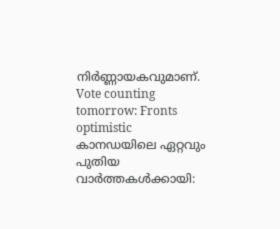നിർണ്ണായകവുമാണ്.
Vote counting tomorrow: Fronts optimistic
കാനഡയിലെ ഏറ്റവും പുതിയ വാർത്തകൾക്കായി: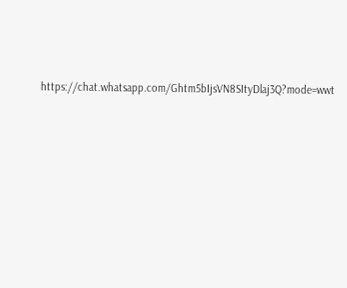https://chat.whatsapp.com/Ghtm5bIjsVN8SItyDlaj3Q?mode=wwt